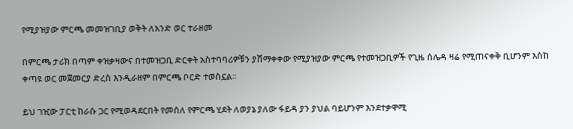የሚያዝያው ምርጫ መመዝገቢያ ወቅት ለአንድ ወር ተራዘመ

በምርጫ ታሪክ በጣም ቀዝቃዛውና በተመዝጋቢ ድርቀት አስተባባሪዎቹን ያሸማቀቀው የሚያዝያው ምርጫ የተመዝጋቢዎች የጊዜ ሰሌዳ ዛሬ የሚጠናቀቅ ቢሆንም እስከ ቀጣዩ ወር መጀመርያ ድረስ እንዲራዘም በምርጫ ቦርድ ተወስኗል፡፡

ይህ ገዢው ፓርቲ ከራሱ ጋር የሚወዳደርበት የመሰለ የምርጫ ሂደት ለወያኔ ያለው ፋይዳ ያን ያህል ባይሆንም እንደተቃዋሚ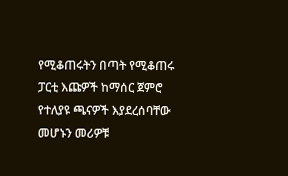የሚቆጠሩትን በጣት የሚቆጠሩ ፓርቲ እጩዎች ከማሰር ጀምሮ የተለያዩ ጫናዎች እያደረሰባቸው መሆኑን መሪዎቹ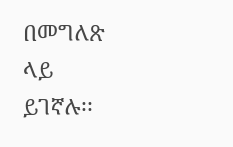በመግለጽ ላይ ይገኛሉ፡፡